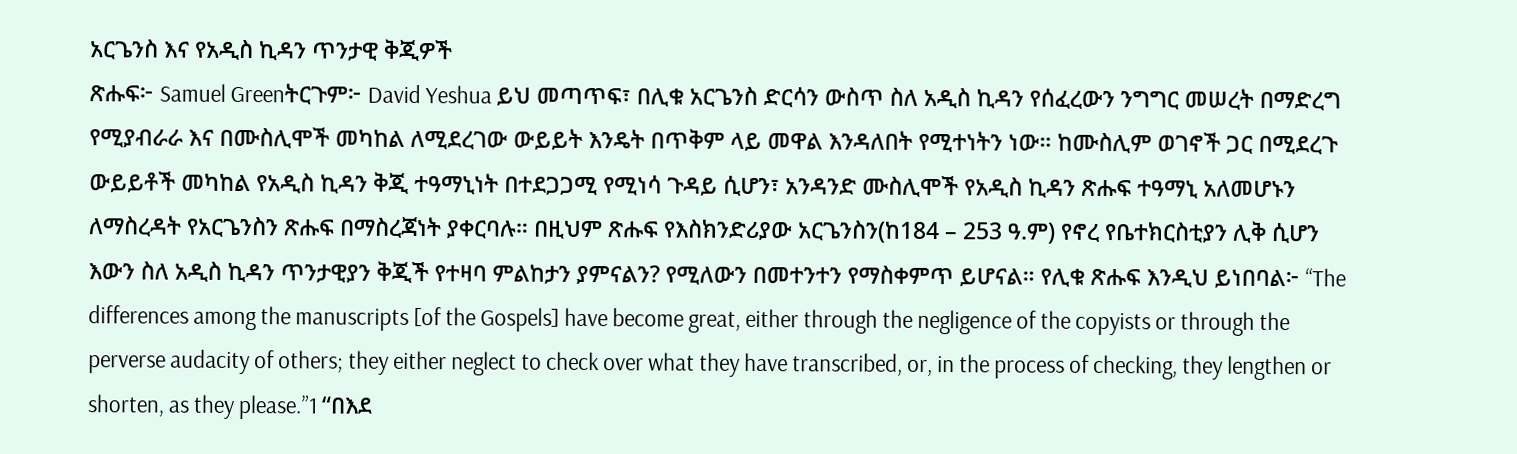አርጌንስ እና የአዲስ ኪዳን ጥንታዊ ቅጂዎች
ጽሑፍ፦ Samuel Greenትርጉም፦ David Yeshua ይህ መጣጥፍ፣ በሊቁ አርጌንስ ድርሳን ውስጥ ስለ አዲስ ኪዳን የሰፈረውን ንግግር መሠረት በማድረግ የሚያብራራ እና በሙስሊሞች መካከል ለሚደረገው ውይይት እንዴት በጥቅም ላይ መዋል እንዳለበት የሚተነትን ነው። ከሙስሊም ወገኖች ጋር በሚደረጉ ውይይቶች መካከል የአዲስ ኪዳን ቅጂ ተዓማኒነት በተደጋጋሚ የሚነሳ ጉዳይ ሲሆን፣ አንዳንድ ሙስሊሞች የአዲስ ኪዳን ጽሑፍ ተዓማኒ አለመሆኑን ለማስረዳት የአርጌንስን ጽሑፍ በማስረጃነት ያቀርባሉ። በዚህም ጽሑፍ የእስክንድሪያው አርጌንስን(ከ184 – 253 ዓ.ም) የኖረ የቤተክርስቲያን ሊቅ ሲሆን እውን ስለ አዲስ ኪዳን ጥንታዊያን ቅጂች የተዛባ ምልከታን ያምናልን? የሚለውን በመተንተን የማስቀምጥ ይሆናል። የሊቁ ጽሑፍ እንዲህ ይነበባል፦ “The differences among the manuscripts [of the Gospels] have become great, either through the negligence of the copyists or through the perverse audacity of others; they either neglect to check over what they have transcribed, or, in the process of checking, they lengthen or shorten, as they please.”1 “በእደ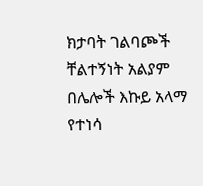ክታባት ገልባጮች ቸልተኝነት አልያም በሌሎች እኩይ አላማ የተነሳ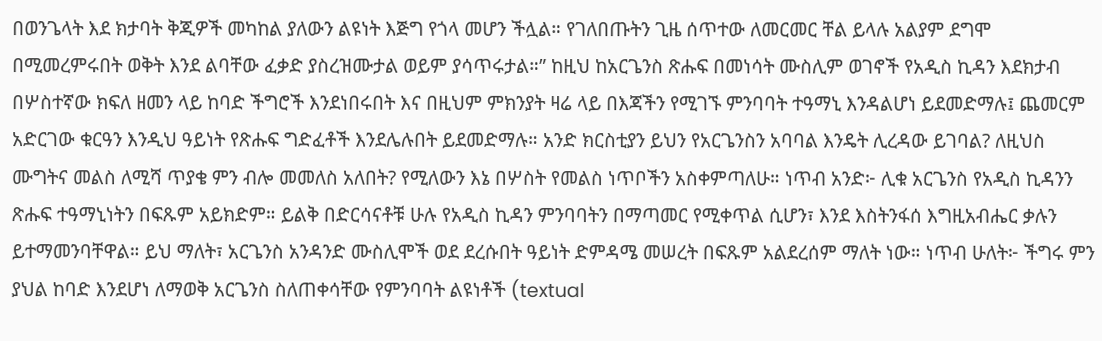በወንጌላት እደ ክታባት ቅጂዎች መካከል ያለውን ልዩነት እጅግ የጎላ መሆን ችሏል። የገለበጡትን ጊዜ ሰጥተው ለመርመር ቸል ይላሉ አልያም ደግሞ በሚመረምሩበት ወቅት እንደ ልባቸው ፈቃድ ያስረዝሙታል ወይም ያሳጥሩታል።” ከዚህ ከአርጌንስ ጽሑፍ በመነሳት ሙስሊም ወገኖች የአዲስ ኪዳን እደክታብ በሦስተኛው ክፍለ ዘመን ላይ ከባድ ችግሮች እንደነበሩበት እና በዚህም ምክንያት ዛሬ ላይ በእጃችን የሚገኙ ምንባባት ተዓማኒ እንዳልሆነ ይደመድማሉ፤ ጨመርም አድርገው ቁርዓን እንዲህ ዓይነት የጽሑፍ ግድፈቶች እንደሌሉበት ይደመድማሉ። አንድ ክርስቲያን ይህን የአርጌንስን አባባል እንዴት ሊረዳው ይገባል? ለዚህስ ሙግትና መልስ ለሚሻ ጥያቄ ምን ብሎ መመለስ አለበት? የሚለውን እኔ በሦስት የመልስ ነጥቦችን አስቀምጣለሁ። ነጥብ አንድ፦ ሊቁ አርጌንስ የአዲስ ኪዳንን ጽሑፍ ተዓማኒነትን በፍጹም አይክድም። ይልቅ በድርሳናቶቹ ሁሉ የአዲስ ኪዳን ምንባባትን በማጣመር የሚቀጥል ሲሆን፣ እንደ እስትንፋሰ እግዚአብሔር ቃሉን ይተማመንባቸዋል። ይህ ማለት፣ አርጌንስ አንዳንድ ሙስሊሞች ወደ ደረሱበት ዓይነት ድምዳሜ መሠረት በፍጹም አልደረሰም ማለት ነው። ነጥብ ሁለት፦ ችግሩ ምን ያህል ከባድ እንደሆነ ለማወቅ አርጌንስ ስለጠቀሳቸው የምንባባት ልዩነቶች (textual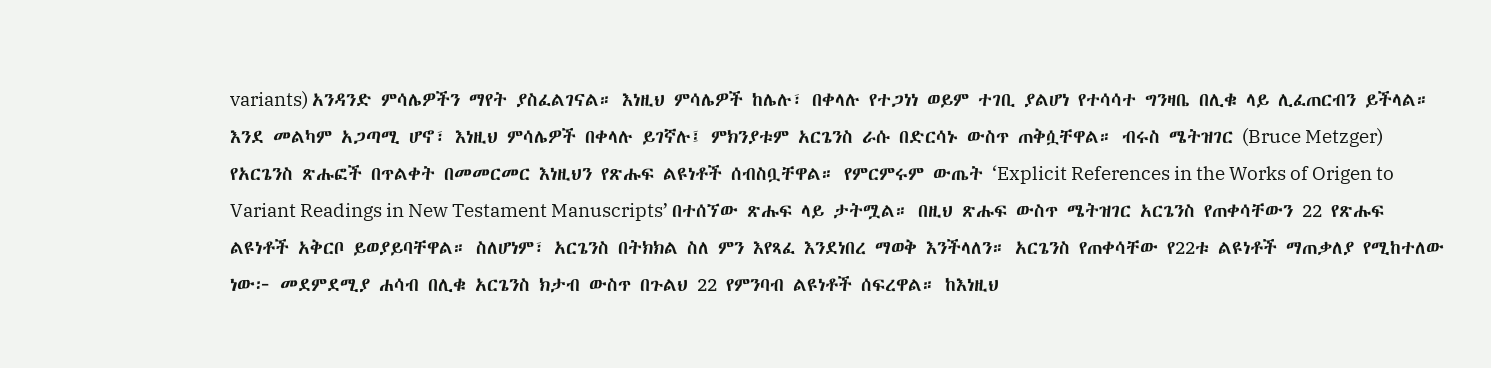variants) አንዳንድ ምሳሌዎችን ማየት ያስፈልገናል። እነዚህ ምሳሌዎች ከሌሉ፣ በቀላሉ የተጋነነ ወይም ተገቢ ያልሆነ የተሳሳተ ግንዛቤ በሊቁ ላይ ሊፈጠርብን ይችላል። እንደ መልካም አጋጣሚ ሆኖ፣ እነዚህ ምሳሌዎች በቀላሉ ይገኛሉ፤ ምክንያቱም አርጌንስ ራሱ በድርሳኑ ውስጥ ጠቅሷቸዋል። ብሩስ ሜትዝገር (Bruce Metzger) የአርጌንስ ጽሑፎች በጥልቀት በመመርመር እነዚህን የጽሑፍ ልዩነቶች ሰብስቧቸዋል። የምርምሩም ውጤት ‘Explicit References in the Works of Origen to Variant Readings in New Testament Manuscripts’ በተሰኘው ጽሑፍ ላይ ታትሟል። በዚህ ጽሑፍ ውስጥ ሜትዝገር አርጌንስ የጠቀሳቸውን 22 የጽሑፍ ልዩነቶች አቅርቦ ይወያይባቸዋል። ስለሆነም፣ አርጌንስ በትክክል ስለ ምን እየጻፈ እንደነበረ ማወቅ እንችላለን። አርጌንስ የጠቀሳቸው የ22ቱ ልዩነቶች ማጠቃለያ የሚከተለው ነው፦ መደምደሚያ ሐሳብ በሊቁ አርጌንስ ክታብ ውስጥ በጉልህ 22 የምንባብ ልዩነቶች ሰፍረዋል። ከእነዚህ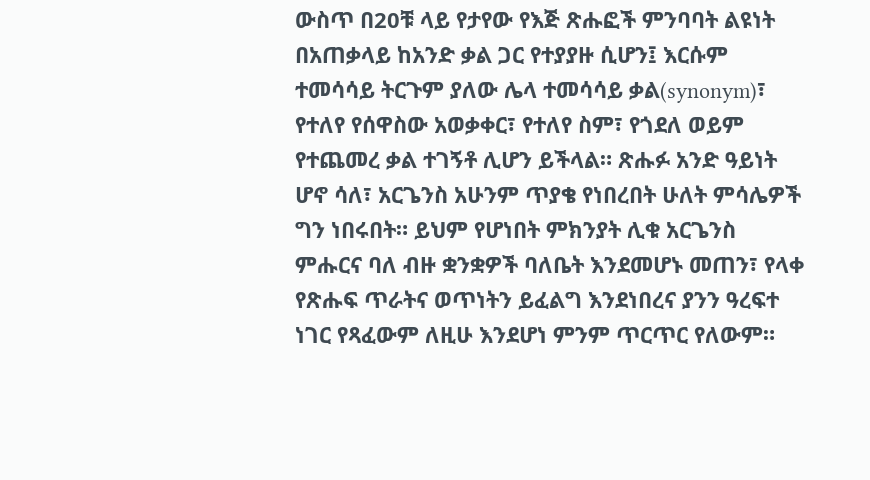ውስጥ በ20ቹ ላይ የታየው የእጅ ጽሑፎች ምንባባት ልዩነት በአጠቃላይ ከአንድ ቃል ጋር የተያያዙ ሲሆን፤ እርሱም ተመሳሳይ ትርጉም ያለው ሌላ ተመሳሳይ ቃል(synonym)፣ የተለየ የሰዋስው አወቃቀር፣ የተለየ ስም፣ የጎደለ ወይም የተጨመረ ቃል ተገኝቶ ሊሆን ይችላል። ጽሑፉ አንድ ዓይነት ሆኖ ሳለ፣ አርጌንስ አሁንም ጥያቄ የነበረበት ሁለት ምሳሌዎች ግን ነበሩበት። ይህም የሆነበት ምክንያት ሊቁ አርጌንስ ምሑርና ባለ ብዙ ቋንቋዎች ባለቤት እንደመሆኑ መጠን፣ የላቀ የጽሑፍ ጥራትና ወጥነትን ይፈልግ እንደነበረና ያንን ዓረፍተ ነገር የጻፈውም ለዚሁ እንደሆነ ምንም ጥርጥር የለውም።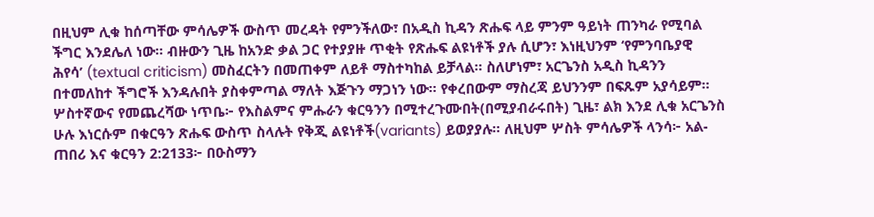በዚህም ሊቁ ከሰጣቸው ምሳሌዎች ውስጥ መረዳት የምንችለው፣ በአዲስ ኪዳን ጽሑፍ ላይ ምንም ዓይነት ጠንካራ የሚባል ችግር እንደሌለ ነው። ብዙውን ጊዜ ከአንድ ቃል ጋር የተያያዙ ጥቂት የጽሑፍ ልዩነቶች ያሉ ሲሆን፣ እነዚህንም ‘የምንባቤያዊ ሕየሳ’ (textual criticism) መስፈርትን በመጠቀም ለይቶ ማስተካከል ይቻላል። ስለሆነም፣ አርጌንስ አዲስ ኪዳንን በተመለከተ ችግሮች እንዳሉበት ያስቀምጣል ማለት እጅጉን ማጋነን ነው። የቀረበውም ማስረጃ ይህንንም በፍጹም አያሳይም። ሦስተኛውና የመጨረሻው ነጥቤ፦ የእስልምና ምሑራን ቁርዓንን በሚተረጉሙበት(በሚያብራሩበት) ጊዜ፣ ልክ እንደ ሊቁ አርጌንስ ሁሉ እነርሱም በቁርዓን ጽሑፍ ውስጥ ስላሉት የቅጂ ልዩነቶች(variants) ይወያያሉ። ለዚህም ሦስት ምሳሌዎች ላንሳ፦ አል-ጠበሪ እና ቁርዓን 2:2133፦ በዑስማን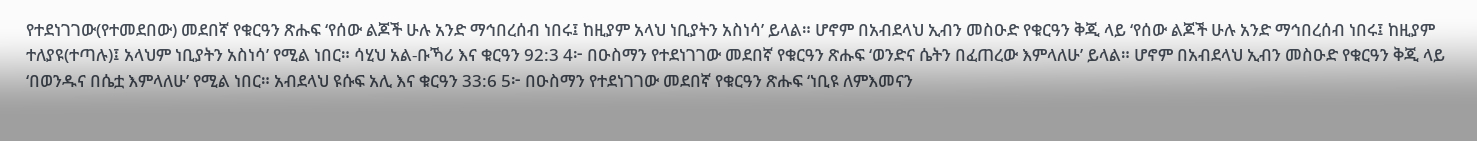የተደነገገው(የተመደበው) መደበኛ የቁርዓን ጽሑፍ ‘የሰው ልጆች ሁሉ አንድ ማኅበረሰብ ነበሩ፤ ከዚያም አላህ ነቢያትን አስነሳ’ ይላል። ሆኖም በአብደላህ ኢብን መስዑድ የቁርዓን ቅጂ ላይ ‘የሰው ልጆች ሁሉ አንድ ማኅበረሰብ ነበሩ፤ ከዚያም ተለያዩ(ተጣሉ)፤ አላህም ነቢያትን አስነሳ’ የሚል ነበር። ሳሂህ አል-ቡኻሪ እና ቁርዓን 92:3 4፦ በዑስማን የተደነገገው መደበኛ የቁርዓን ጽሑፍ ‘ወንድና ሴትን በፈጠረው እምላለሁ’ ይላል። ሆኖም በአብደላህ ኢብን መስዑድ የቁርዓን ቅጂ ላይ ‘በወንዱና በሴቷ እምላለሁ’ የሚል ነበር። አብደላህ ዩሱፍ አሊ እና ቁርዓን 33:6 5፦ በዑስማን የተደነገገው መደበኛ የቁርዓን ጽሑፍ ‘ነቢዩ ለምእመናን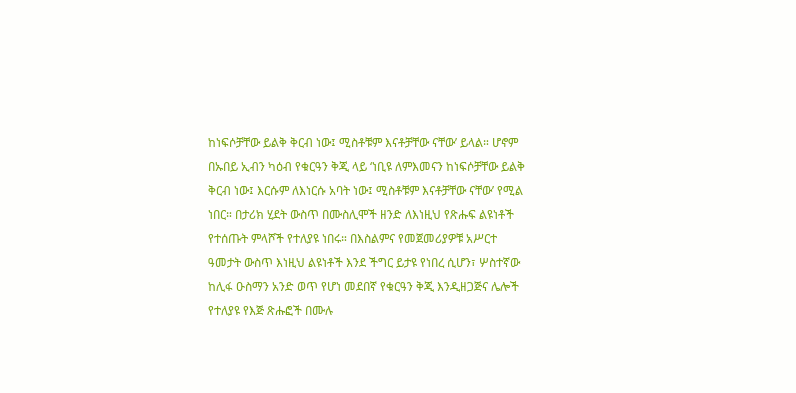ከነፍሶቻቸው ይልቅ ቅርብ ነው፤ ሚስቶቹም እናቶቻቸው ናቸው’ ይላል። ሆኖም በኡበይ ኢብን ካዕብ የቁርዓን ቅጂ ላይ ‘ነቢዩ ለምእመናን ከነፍሶቻቸው ይልቅ ቅርብ ነው፤ እርሱም ለእነርሱ አባት ነው፤ ሚስቶቹም እናቶቻቸው ናቸው’ የሚል ነበር። በታሪክ ሂደት ውስጥ በሙስሊሞች ዘንድ ለእነዚህ የጽሑፍ ልዩነቶች የተሰጡት ምላሾች የተለያዩ ነበሩ። በእስልምና የመጀመሪያዎቹ አሥርተ ዓመታት ውስጥ እነዚህ ልዩነቶች እንደ ችግር ይታዩ የነበረ ሲሆን፣ ሦስተኛው ከሊፋ ዑስማን አንድ ወጥ የሆነ መደበኛ የቁርዓን ቅጂ እንዲዘጋጅና ሌሎች የተለያዩ የእጅ ጽሑፎች በሙሉ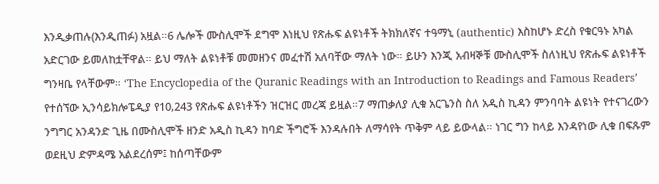እንዲቃጠሉ(እንዲጠፉ) አዟል።6 ሌሎች ሙስሊሞች ደግሞ እነዚህ የጽሑፍ ልዩነቶች ትክክለኛና ተዓማኒ (authentic) እስከሆኑ ድረስ የቁርዓኑ አካል አድርገው ይመለከቷቸዋል። ይህ ማለት ልዩነቶቹ መመዘንና መፈተሽ አለባቸው ማለት ነው። ይሁን እንጂ አብዛኞቹ ሙስሊሞች ስለነዚህ የጽሑፍ ልዩነቶች ግንዛቤ የላቸውም። ‘The Encyclopedia of the Quranic Readings with an Introduction to Readings and Famous Readers’ የተሰኘው ኢንሳይክሎፔዲያ የ10,243 የጽሑፍ ልዩነቶችን ዝርዝር መረጃ ይዟል።7 ማጠቃለያ ሊቁ አርጌንስ ስለ አዲስ ኪዳን ምንባባት ልዩነት የተናገረውን ንግግር አንዳንድ ጊዜ በሙስሊሞች ዘንድ አዲስ ኪዳን ከባድ ችግሮች እንዳሉበት ለማሳየት ጥቅም ላይ ይውላል። ነገር ግን ከላይ እንዳየነው ሊቁ በፍጹም ወደዚህ ድምዳሜ አልደረሰም፤ ከሰጣቸውም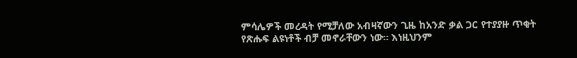ምሳሌዎች መረዳት የሚቻለው አብዛኛውን ጊዜ ከአንድ ቃል ጋር የተያያዙ ጥቂት የጽሑፍ ልዩነቶች ብቻ መኖራቸውን ነው። እነዚህንም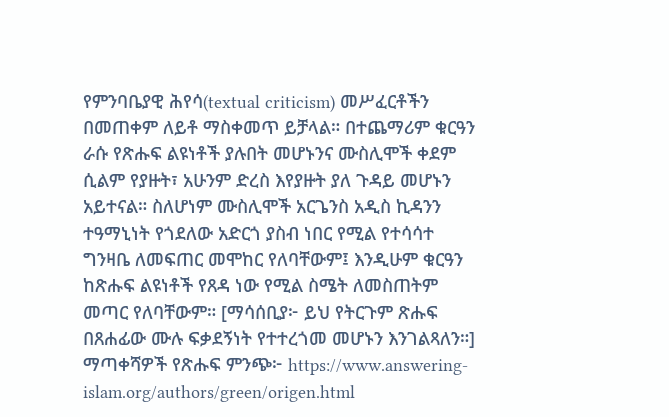የምንባቤያዊ ሕየሳ(textual criticism) መሥፈርቶችን በመጠቀም ለይቶ ማስቀመጥ ይቻላል። በተጨማሪም ቁርዓን ራሱ የጽሑፍ ልዩነቶች ያሉበት መሆኑንና ሙስሊሞች ቀደም ሲልም የያዙት፣ አሁንም ድረስ እየያዙት ያለ ጉዳይ መሆኑን አይተናል። ስለሆነም ሙስሊሞች አርጌንስ አዲስ ኪዳንን ተዓማኒነት የጎደለው አድርጎ ያስብ ነበር የሚል የተሳሳተ ግንዛቤ ለመፍጠር መሞከር የለባቸውም፤ እንዲሁም ቁርዓን ከጽሑፍ ልዩነቶች የጸዳ ነው የሚል ስሜት ለመስጠትም መጣር የለባቸውም። [ማሳሰቢያ፦ ይህ የትርጉም ጽሑፍ በጸሐፊው ሙሉ ፍቃደኝነት የተተረጎመ መሆኑን እንገልጻለን።] ማጣቀሻዎች የጽሑፍ ምንጭ፦ https://www.answering-islam.org/authors/green/origen.html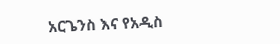አርጌንስ እና የአዲስ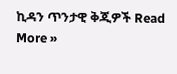ኪዳን ጥንታዊ ቅጂዎች Read More »